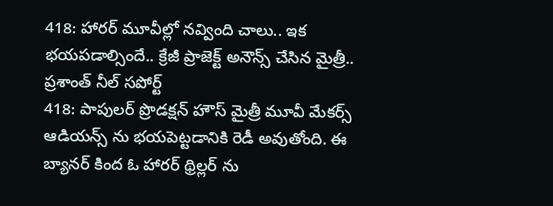418: హారర్ మూవీల్లో నవ్వింది చాలు.. ఇక భయపడాల్సిందే.. క్రేజీ ప్రాజెక్ట్ అనౌన్స్ చేసిన మైత్రీ.. ప్రశాంత్ నీల్ సపోర్ట్
418: పాపులర్ ప్రొడక్షన్ హౌస్ మైత్రీ మూవీ మేకర్స్ ఆడియన్స్ ను భయపెట్టడానికి రెడీ అవుతోంది. ఈ బ్యానర్ కింద ఓ హారర్ థ్రిల్లర్ ను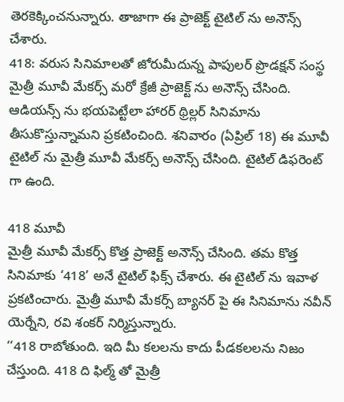తెరకెక్కించనున్నారు. తాజాగా ఈ ప్రాజెక్ట్ టైటిల్ ను అనౌన్స్ చేశారు.
418: వరుస సినిమాలతో జోరుమీదున్న పాపులర్ ప్రొడక్షన్ సంస్థ మైత్రీ మూవీ మేకర్స్ మరో క్రేజీ ప్రాజెక్ట్ ను అనౌన్స్ చేసింది. ఆడియన్స్ ను భయపెట్టేలా హారర్ థ్రిల్లర్ సినిమాను తీసుకొస్తున్నామని ప్రకటించింది. శనివారం (ఏప్రిల్ 18) ఈ మూవీ టైటిల్ ను మైత్రీ మూవీ మేకర్స్ అనౌన్స్ చేసింది. టైటిల్ డిఫరెంట్ గా ఉంది.

418 మూవీ
మైత్రీ మూవీ మేకర్స్ కొత్త ప్రాజెక్ట్ అనౌన్స్ చేసింది. తమ కొత్త సినిమాకు ‘418’ అనే టైటిల్ ఫిక్స్ చేశారు. ఈ టైటిల్ ను ఇవాళ ప్రకటించారు. మైత్రీ మూవీ మేకర్స్ బ్యానర్ పై ఈ సినిమాను నవీన్ యెర్నేని, రవి శంకర్ నిర్మిస్తున్నారు.
‘‘418 రాబోతుంది. ఇది మీ కలలను కాదు పీడకలలను నిజం చేస్తుంది. 418 ది ఫిల్మ్ తో మైత్రీ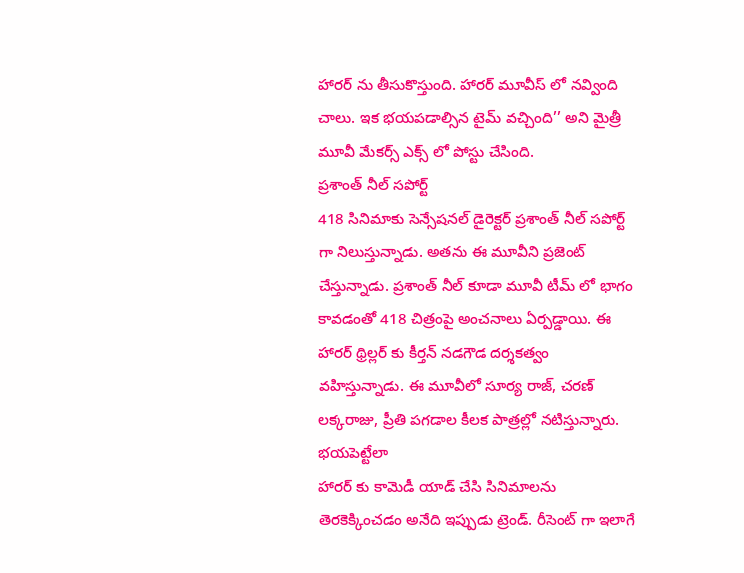హారర్ ను తీసుకొస్తుంది. హారర్ మూవీస్ లో నవ్వింది చాలు. ఇక భయపడాల్సిన టైమ్ వచ్చింది’’ అని మైత్రీ మూవీ మేకర్స్ ఎక్స్ లో పోస్టు చేసింది.
ప్రశాంత్ నీల్ సపోర్ట్
418 సినిమాకు సెన్సేషనల్ డైరెక్టర్ ప్రశాంత్ నీల్ సపోర్ట్ గా నిలుస్తున్నాడు. అతను ఈ మూవీని ప్రజెంట్ చేస్తున్నాడు. ప్రశాంత్ నీల్ కూడా మూవీ టీమ్ లో భాగం కావడంతో 418 చిత్రంపై అంచనాలు ఏర్పడ్డాయి. ఈ హారర్ థ్రిల్లర్ కు కీర్తన్ నడగౌడ దర్శకత్వం వహిస్తున్నాడు. ఈ మూవీలో సూర్య రాజ్, చరణ్ లక్కరాజు, ప్రీతి పగడాల కీలక పాత్రల్లో నటిస్తున్నారు.
భయపెట్టేలా
హారర్ కు కామెడీ యాడ్ చేసి సినిమాలను తెరకెక్కించడం అనేది ఇప్పుడు ట్రెండ్. రీసెంట్ గా ఇలాగే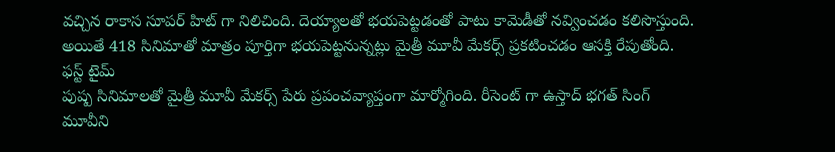వచ్చిన రాకాస సూపర్ హిట్ గా నిలిచింది. దెయ్యాలతో భయపెట్టడంతో పాటు కామెడీతో నవ్వించడం కలిసొస్తుంది. అయితే 418 సినిమాతో మాత్రం పూర్తిగా భయపెట్టనున్నట్లు మైత్రీ మూవీ మేకర్స్ ప్రకటించడం ఆసక్తి రేపుతోంది.
ఫస్ట్ టైమ్
పుష్ప సినిమాలతో మైత్రీ మూవీ మేకర్స్ పేరు ప్రపంచవ్యాప్తంగా మార్మోగింది. రీసెంట్ గా ఉస్తాద్ భగత్ సింగ్ మూవీని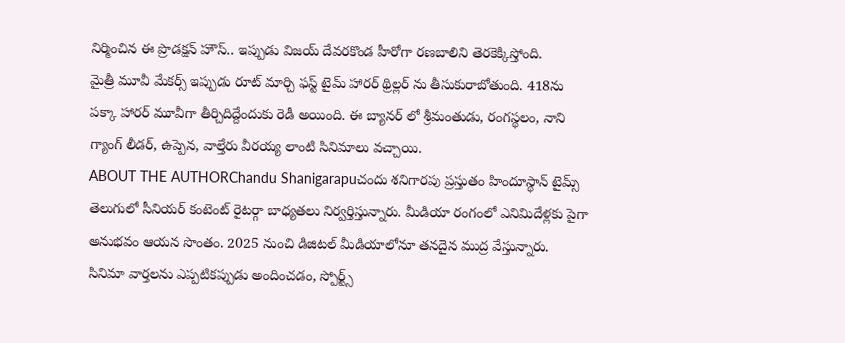నిర్మించిన ఈ ప్రొడక్షన్ హౌస్.. ఇప్పుడు విజయ్ దేవరకొండ హీరోగా రణబాలిని తెరకెక్కిస్తోంది.
మైత్రీ మూవీ మేకర్స్ ఇప్పుడు రూట్ మార్చి ఫస్ట్ టైమ్ హారర్ థ్రిల్లర్ ను తీసుకురాబోతుంది. 418ను పక్కా హారర్ మూవీగా తీర్చిదిద్దేందుకు రెడీ అయింది. ఈ బ్యానర్ లో శ్రీమంతుడు, రంగస్థలం, నాని గ్యాంగ్ లీడర్, ఉప్పెన, వాల్తేరు వీరయ్య లాంటి సినిమాలు వచ్చాయి.
ABOUT THE AUTHORChandu Shanigarapuచందు శనిగారపు ప్రస్తుతం హిందూస్థాన్ టైమ్స్ తెలుగులో సీనియర్ కంటెంట్ రైటర్గా బాధ్యతలు నిర్వర్తిస్తున్నారు. మీడియా రంగంలో ఎనిమిదేళ్లకు పైగా అనుభవం ఆయన సొంతం. 2025 నుంచి డిజిటల్ మీడియాలోనూ తనదైన ముద్ర వేస్తున్నారు. సినిమా వార్తలను ఎప్పటికప్పుడు అందించడం, స్పోర్ట్స్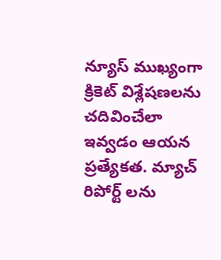న్యూస్ ముఖ్యంగా క్రికెట్ విశ్లేషణలను చదివించేలా ఇవ్వడం ఆయన ప్రత్యేకత. మ్యాచ్ రిపోర్ట్ లను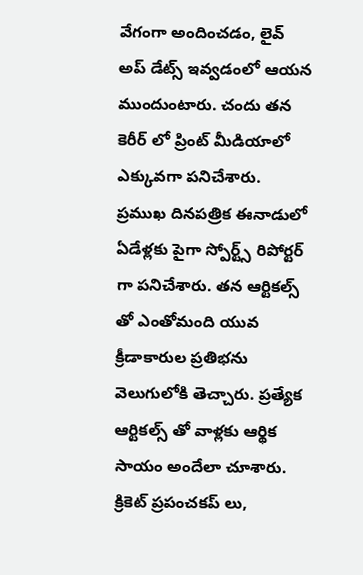వేగంగా అందించడం, లైవ్ అప్ డేట్స్ ఇవ్వడంలో ఆయన ముందుంటారు. చందు తన కెరీర్ లో ప్రింట్ మీడియాలో ఎక్కువగా పనిచేశారు. ప్రముఖ దినపత్రిక ఈనాడులో ఏడేళ్లకు పైగా స్పోర్ట్స్ రిపోర్టర్ గా పనిచేశారు. తన ఆర్టికల్స్ తో ఎంతోమంది యువ క్రీడాకారుల ప్రతిభను వెలుగులోకి తెచ్చారు. ప్రత్యేక ఆర్టికల్స్ తో వాళ్లకు ఆర్థిక సాయం అందేలా చూశారు. క్రికెట్ ప్రపంచకప్ లు,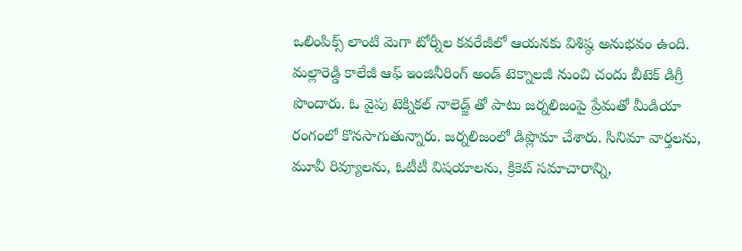ఒలింపిక్స్ లాంటి మెగా టోర్నీల కవరేజీలో ఆయనకు విశిష్ఠ అనుభవం ఉంది. మల్లారెడ్డి కాలేజీ ఆఫ్ ఇంజినీరింగ్ అండ్ టెక్నాలజీ నుంచి చందు బీటెక్ డిగ్రీ పొందారు. ఓ వైపు టెక్నికల్ నాలెడ్జ్ తో పాటు జర్నలిజంపై ప్రేమతో మీడియా రంగంలో కొనసాగుతున్నారు. జర్నలిజంలో డిప్లొమా చేశారు. సినిమా వార్తలను, మూవీ రివ్యూలను, ఓటీటీ విషయాలను, క్రికెట్ సమాచారాన్ని,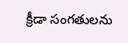క్రీడా సంగతులను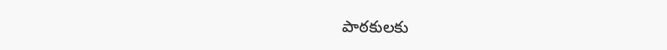పాఠకులకు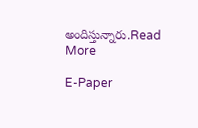అందిస్తున్నారు.Read More

E-Paper